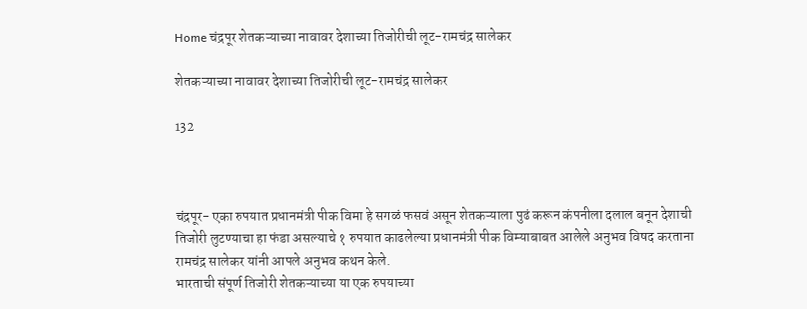Home चंद्रपूर शेतकऱ्याच्या नावावर देशाच्या तिजोरीची लूट-रामचंद्र सालेकर

शेतकऱ्याच्या नावावर देशाच्या तिजोरीची लूट-रामचंद्र सालेकर

132



चंद्रपूर- एका रुपयात प्रधानमंत्री पीक विमा हे सगळं फसवं असून शेतकऱ्याला पुढं करून कंपनीला दलाल बनून देशाची तिजोरी लुटण्याचा हा फंडा असल्याचे १ रुपयात काढलेल्या प्रधानमंत्री पीक विम्याबाबत आलेले अनुभव विषद करताना रामचंद्र सालेकर यांनी आपले अनुभव कथन केले.
भारताची संपूर्ण तिजोरी शेतकऱ्याच्या या एक रुपयाच्या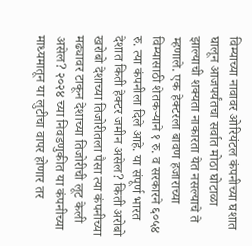विम्याच्या नावावर ओरियंटल कंपनीच्या घशात घालून आजपर्यंतचा सर्वात मोठा घोटाळा झाल्याची शक्यता नाकारता येत नसल्याचे ते म्हणाले. एक हेक्टरला बावण हजाराच्या विम्यासाठी शेतकऱ्याने १ रु. व सरकारने ६०५४ रु. त्या कंपनीला दिले आहे. या संपूर्ण भारत देशात किती हेक्टर जमीन असेल? किती अरोबो खरोबो देशाच्या तिजोरीतला पैसा त्या कंपनीच्या मढ्यावर टाकून देशाच्या तिजोरीची लूट केली असेल? २०२४ च्या निवडणुकीत या कंपनीच्या माध्यमातून या लुटीचा वापर होणार तर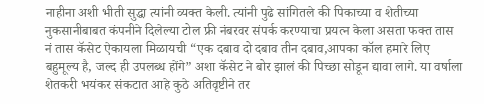नाहीना अशी भीती सुद्धा त्यांनी व्यक्त केली. त्यांनी पुढे सांगितले की पिकाच्या व शेतीच्या नुकसानीबाबत कंपनीने दिलेल्या टोल फ्री नंबरवर संपर्क करण्याचा प्रयत्न केला असता फक्त तास नं तास कॅसेट ऐकायला मिळायची “एक दबाव दो दबाव तीन दबाव,आपका कॉल हमारे लिए बहुमूल्य है, जल्द ही उपलब्ध होंगे” अशा कॅसेट ने बोर झालं की पिच्छा सोडून द्यावा लागे. या वर्षाला शेतकरी भयंकर संकटात आहे कुठे अतिवृष्टीने तर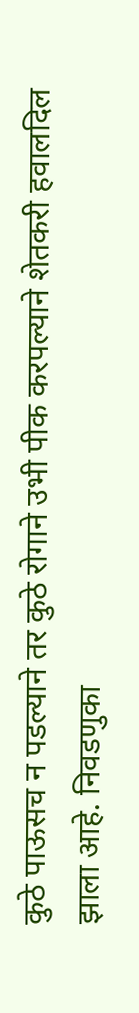कुठे पाऊसच न पडल्याने तर कुठे रोगाने उभी पीक करपल्याने शेतकरी हवालदिल झाला आहे. निवडणुका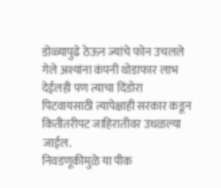डोळ्यापुढे ठेऊन ज्यांचे फोन उचलले गेले अश्यांना कंपनी थोडाफार लाभ देईलही पण त्याचा दिंडोरा पिटवायसाठी त्यापेक्षाही सरकार कडून कितीतरीपट जाहिरातीवर उधळल्या जाईल.
निवडणूकीमुळे या पीक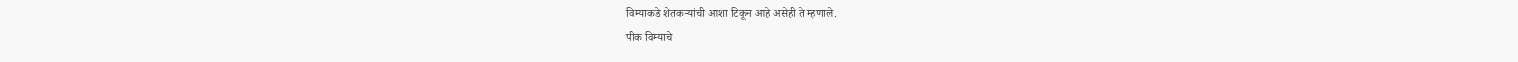विम्याकडे शेतकऱ्यांची आशा टिकून आहे असेही ते म्हणाले.
पीक विम्याचे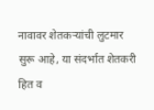नावावर शेतकऱ्यांची लुटमार सुरू आहे, या संदर्भात शेतकरी हित व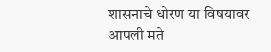शासनाचे धोरण या विषयावर आपली मते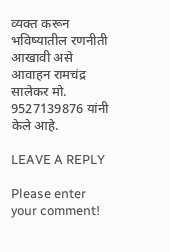व्यक्त करून भविष्यातील रणनीती आखावी असे आवाहन रामचंद्र सालेकर मो. 9527139876 यांनी केले आहे.

LEAVE A REPLY

Please enter your comment!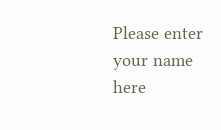Please enter your name here